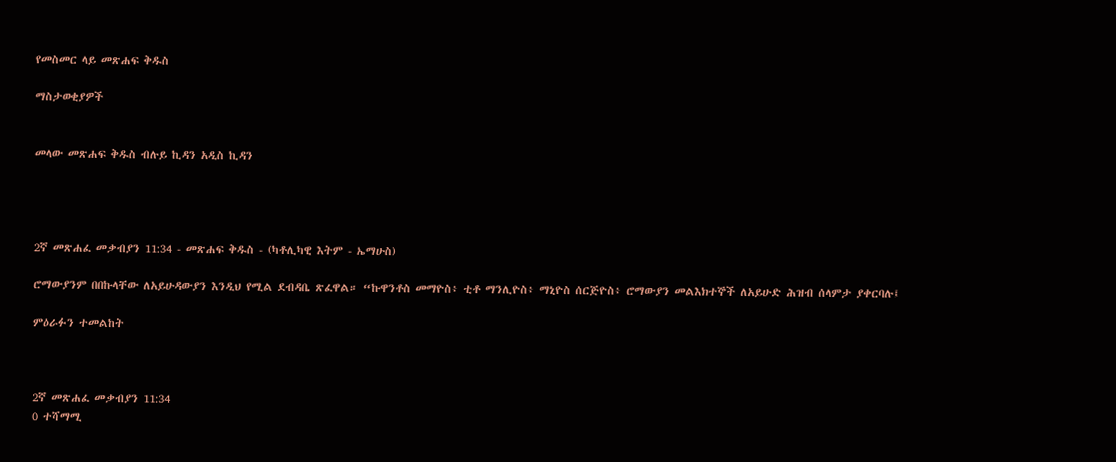የመስመር ላይ መጽሐፍ ቅዱስ

ማስታወቂያዎች


መላው መጽሐፍ ቅዱስ ብሉይ ኪዳን አዲስ ኪዳን




2ኛ መጽሐፈ መቃብያን 11:34 - መጽሐፍ ቅዱስ - (ካቶሊካዊ እትም - ኤማሁስ)

ሮማውያንም በበኩላቸው ለአይሁዳውያን እንዲህ የሚል ደብዳቤ ጽፈዋል። “ኩዋንቶስ መማዮስ፥ ቲቶ ማንሊዮስ፥ ማኒዮስ ሰርጅዮስ፥ ሮማውያን መልእክተኞች ለአይሁድ ሕዝብ ሰላምታ ያቀርባሉ፤

ምዕራፉን ተመልከት



2ኛ መጽሐፈ መቃብያን 11:34
0 ተሻማሚ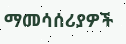ማመሳሰሪያዎች